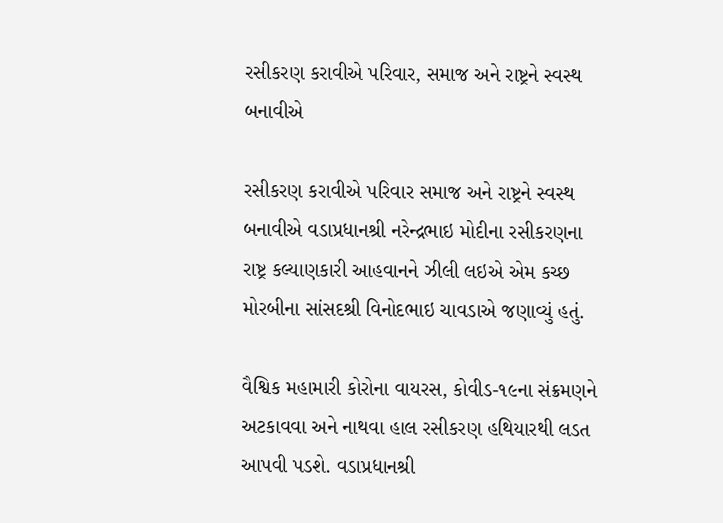રસીકરણ કરાવીએ પરિવાર, સમાજ અને રાષ્ટ્રને સ્વસ્થ બનાવીએ

રસીકરણ કરાવીએ પરિવાર સમાજ અને રાષ્ટ્રને સ્વસ્થ બનાવીએ વડાપ્રધાનશ્રી નરેન્દ્રભાઇ મોદીના રસીકરણના રાષ્ટ્ર કલ્યાણકારી આહવાનને ઝીલી લઇએ એમ કચ્છ મોરબીના સાંસદશ્રી વિનોદભાઇ ચાવડાએ જણાવ્યું હતું.

વૈશ્વિક મહામારી કોરોના વાયરસ, કોવીડ-૧૯ના સંક્રમણને અટકાવવા અને નાથવા હાલ રસીકરણ હથિયારથી લડત આપવી પડશે. વડાપ્રધાનશ્રી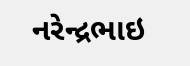નરેન્દ્રભાઇ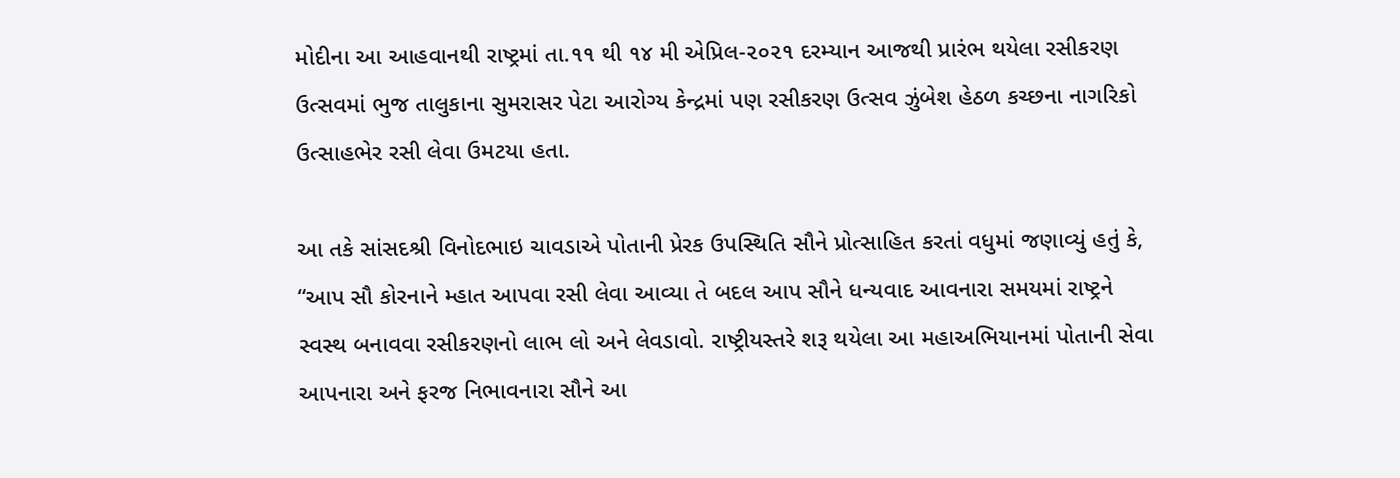મોદીના આ આહવાનથી રાષ્ટ્રમાં તા.૧૧ થી ૧૪ મી એપ્રિલ-૨૦૨૧ દરમ્યાન આજથી પ્રારંભ થયેલા રસીકરણ ઉત્સવમાં ભુજ તાલુકાના સુમરાસર પેટા આરોગ્ય કેન્દ્રમાં પણ રસીકરણ ઉત્સવ ઝુંબેશ હેઠળ કચ્છના નાગરિકો ઉત્સાહભેર રસી લેવા ઉમટયા હતા.

આ તકે સાંસદશ્રી વિનોદભાઇ ચાવડાએ પોતાની પ્રેરક ઉપસ્થિતિ સૌને પ્રોત્સાહિત કરતાં વધુમાં જણાવ્યું હતું કે, “આપ સૌ કોરનાને મ્હાત આપવા રસી લેવા આવ્યા તે બદલ આપ સૌને ધન્યવાદ આવનારા સમયમાં રાષ્ટ્રને સ્વસ્થ બનાવવા રસીકરણનો લાભ લો અને લેવડાવો. રાષ્ટ્રીયસ્તરે શરૂ થયેલા આ મહાઅભિયાનમાં પોતાની સેવા આપનારા અને ફરજ નિભાવનારા સૌને આ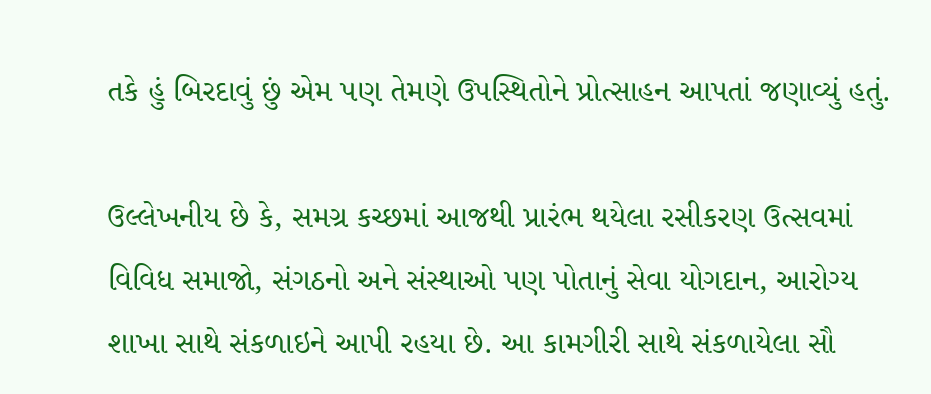તકે હું બિરદાવું છું એમ પણ તેમણે ઉપસ્થિતોને પ્રોત્સાહન આપતાં જણાવ્યું હતું.

ઉલ્લેખનીય છે કે, સમગ્ર કચ્છમાં આજથી પ્રારંભ થયેલા રસીકરણ ઉત્સવમાં વિવિધ સમાજો, સંગઠનો અને સંસ્થાઓ પણ પોતાનું સેવા યોગદાન, આરોગ્ય શાખા સાથે સંકળાઇને આપી રહયા છે. આ કામગીરી સાથે સંકળાયેલા સૌ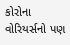કોરોના વોરિયર્સનો પણ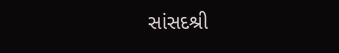સાંસદશ્રી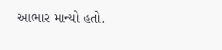આભાર માન્યો હતો.